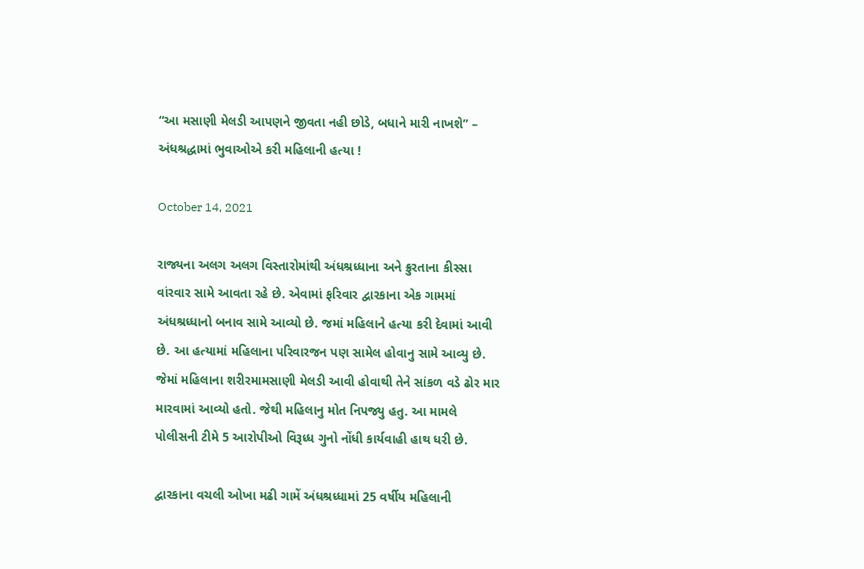“આ મસાણી મેલડી આપણને જીવતા નહી છોડે, બધાને મારી નાખશે” – અંધશ્રદ્ધામાં ભુવાઓએ કરી મહિલાની હત્યા !

October 14, 2021

રાજ્યના અલગ અલગ વિસ્તારોમાંથી અંધશ્રધ્ધાના અને ક્રુરતાના કીસ્સા વાંરવાર સામે આવતા રહે છે. એવામાં ફરિવાર દ્વારકાના એક ગામમાં અંધશ્રધ્ધાનો બનાવ સામે આવ્યો છે. જમાં મહિલાને હત્યા કરી દેવામાં આવી છે. આ હત્યામાં મહિલાના પરિવારજન પણ સામેલ હોવાનુ સામે આવ્યુ છે. જેમાં મહિલાના શરીરમામસાણી મેલડી આવી હોવાથી તેને સાંકળ વડે ઢોર માર મારવામાં આવ્યો હતો. જેથી મહિલાનુ મોત નિપજ્યુ હતુ. આ મામલે પોલીસની ટીમે 5 આરોપીઓ વિરૂધ્ધ ગુનો નોંધી કાર્યવાહી હાથ ધરી છે.

દ્વારકાના વચલી ઓખા મઢી ગામેં અંધશ્રધ્ધામાં 25 વર્ષીય મહિલાની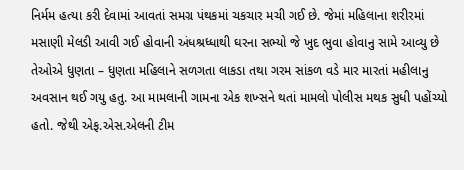નિર્મમ હત્યા કરી દેવામાં આવતાં સમગ્ર પંથકમાં ચકચાર મચી ગઈ છે. જેમાં મહિલાના શરીરમાં મસાણી મેલડી આવી ગઈ હોવાની અંધશ્રધ્ધાથી ઘરના સભ્યો જે ખુદ ભુવા હોવાનુ સામે આવ્યુ છે તેઓએ ધુણતા – ધુણતા મહિલાને સળગતા લાકડા તથા ગરમ સાંકળ વડે માર મારતાં મહીલાનુ અવસાન થઈ ગયુ હતુ. આ મામલાની ગામના એક શખ્સને થતાં મામલો પોલીસ મથક સુધી પહોંચ્યો હતો. જેથી એફ.એસ.એલની ટીમ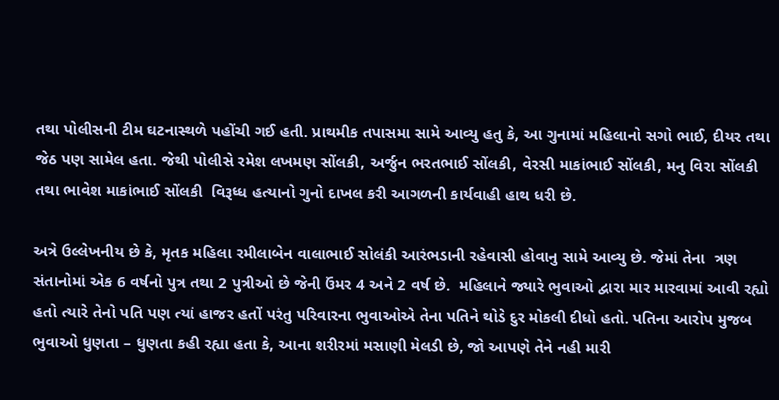તથા પોલીસની ટીમ ઘટનાસ્થળે પહોંચી ગઈ હતી. પ્રાથમીક તપાસમા સામે આવ્યુ હતુ કે, આ ગુનામાં મહિલાનો સગો ભાઈ, દીયર તથા જેઠ પણ સામેલ હતા. જેથી પોલીસે રમેશ લખમણ સોંલકી, અર્જુન ભરતભાઈ સોંલકી, વેરસી માકાંભાઈ સોંલકી, મનુ વિરા સોંલકી તથા ભાવેશ માકાંભાઈ સોંલકી  વિરૂધ્ધ હત્યાનો ગુનો દાખલ કરી આગળની કાર્યવાહી હાથ ધરી છે.

અત્રે ઉલ્લેખનીય છે કે, મૃતક મહિલા રમીલાબેન વાલાભાઈ સોલંકી આરંભડાની રહેવાસી હોવાનુ સામે આવ્યુ છે. જેમાં તેના  ત્રણ સંતાનોમાં એક 6 વર્ષનો પુત્ર તથા 2 પુત્રીઓ છે જેની ઉંમર 4 અને 2 વર્ષ છે.  મહિલાને જ્યારે ભુવાઓ દ્વારા માર મારવામાં આવી રહ્યો હતો ત્યારે તેનો પતિ પણ ત્યાં હાજર હતોં પરંતુ પરિવારના ભુવાઓએ તેના પતિને થોડે દુર મોકલી દીધો હતો. પતિના આરોપ મુજબ ભુવાઓ ધુણતા – ધુણતા કહી રહ્યા હતા કે, આના શરીરમાં મસાણી મેલડી છે, જો આપણે તેને નહી મારી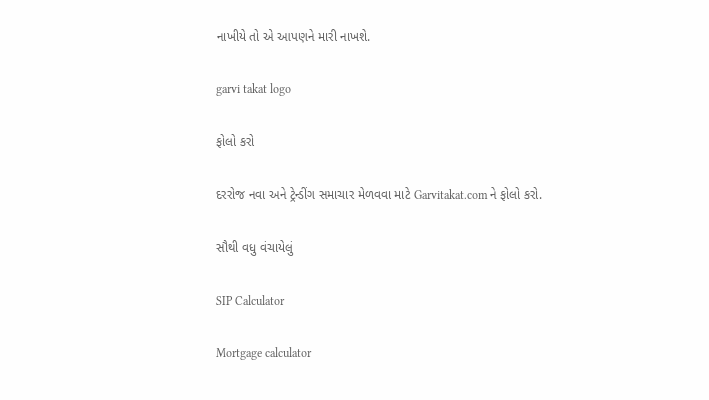નાખીયે તો એ આપણને મારી નાખશે.

garvi takat logo

ફોલો કરો

દરરોજ નવા અને ટ્રેન્ડીંગ સમાચાર મેળવવા માટે Garvitakat.com ને ફોલો કરો.

સૌથી વધુ વંચાયેલું

SIP Calculator

Mortgage calculator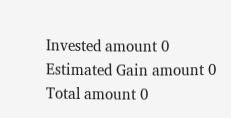Invested amount 0
Estimated Gain amount 0
Total amount 0